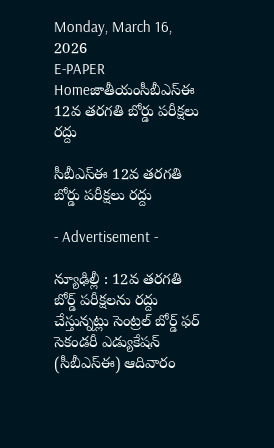Monday, March 16, 2026
E-PAPER
Homeజాతీయంసీబీఎస్‌ఈ 12వ తరగతి బోర్డు పరీక్షలు రద్దు

సీబీఎస్‌ఈ 12వ తరగతి బోర్డు పరీక్షలు రద్దు

- Advertisement -

న్యూఢిల్లీ : 12వ తరగతి బోర్డ్‌ పరీక్షలను రద్దు చేస్తున్నట్లు సెంట్రల్‌ బోర్డ్‌ ఫర్‌ సెకండరీ ఎడ్యుకేషన్‌ (సీబీఎస్‌ఈ) ఆదివారం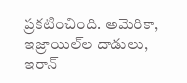ప్రకటించింది. అమెరికా, ఇజ్రాయిల్‌ల దాడులు, ఇరాన్‌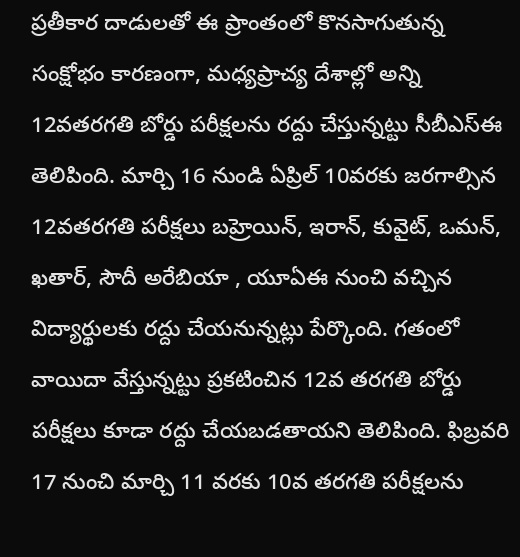ప్రతీకార దాడులతో ఈ ప్రాంతంలో కొనసాగుతున్న సంక్షోభం కారణంగా, మధ్యప్రాచ్య దేశాల్లో అన్ని 12వతరగతి బోర్డు పరీక్షలను రద్దు చేస్తున్నట్టు సీబీఎస్‌ఈ తెలిపింది. మార్చి 16 నుండి ఏప్రిల్‌ 10వరకు జరగాల్సిన 12వతరగతి పరీక్షలు బహ్రెయిన్‌, ఇరాన్‌, కువైట్‌, ఒమన్‌, ఖతార్‌, సౌదీ అరేబియా , యూఏఈ నుంచి వచ్చిన విద్యార్థులకు రద్దు చేయనున్నట్లు పేర్కొంది. గతంలో వాయిదా వేస్తున్నట్టు ప్రకటించిన 12వ తరగతి బోర్డు పరీక్షలు కూడా రద్దు చేయబడతాయని తెలిపింది. ఫిబ్రవరి 17 నుంచి మార్చి 11 వరకు 10వ తరగతి పరీక్షలను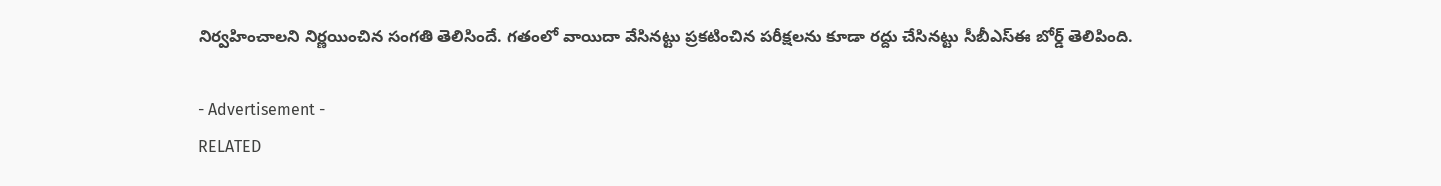నిర్వహించాలని నిర్ణయించిన సంగతి తెలిసిందే. గతంలో వాయిదా వేసినట్టు ప్రకటించిన పరీక్షలను కూడా రద్దు చేసినట్టు సీబీఎస్‌ఈ బోర్డ్‌ తెలిపింది.

- Advertisement -
RELATED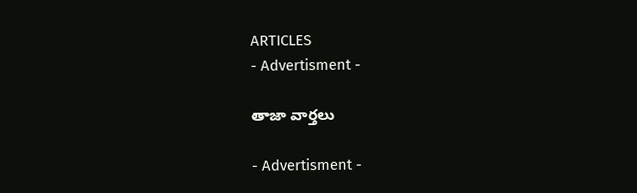ARTICLES
- Advertisment -

తాజా వార్తలు

- Advertisment -